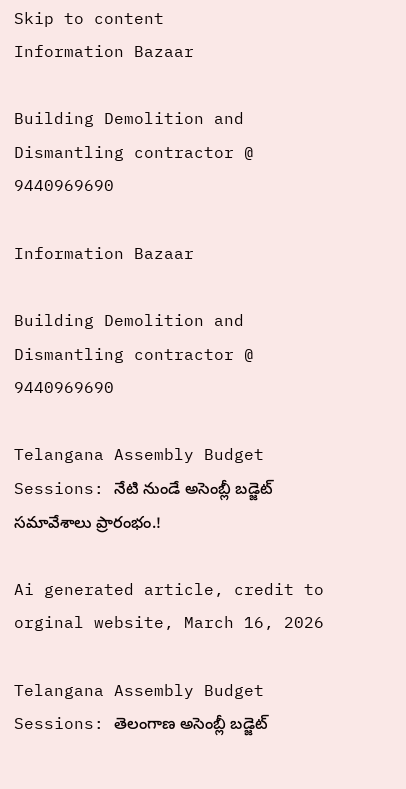Skip to content
Information Bazaar

Building Demolition and Dismantling contractor @ 9440969690

Information Bazaar

Building Demolition and Dismantling contractor @ 9440969690

Telangana Assembly Budget Sessions: నేటి నుండే అసెంబ్లీ బడ్జెట్ సమావేశాలు ప్రారంభం.!

Ai generated article, credit to orginal website, March 16, 2026

Telangana Assembly Budget Sessions: తెలంగాణ అసెంబ్లీ బడ్జెట్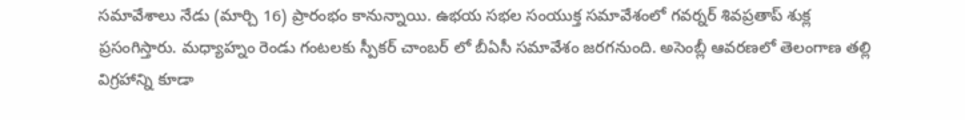సమావేశాలు నేడు (మార్చి 16) ప్రారంభం కానున్నాయి. ఉభయ సభల సంయుక్త సమావేశంలో గవర్నర్ శివప్రతాప్ శుక్ల ప్రసంగిస్తారు. మధ్యాహ్నం రెండు గంటలకు స్పీకర్ చాంబర్ లో బీఏసీ సమావేశం జరగనుంది. అసెంబ్లీ ఆవరణలో తెలంగాణ తల్లి విగ్రహాన్ని కూడా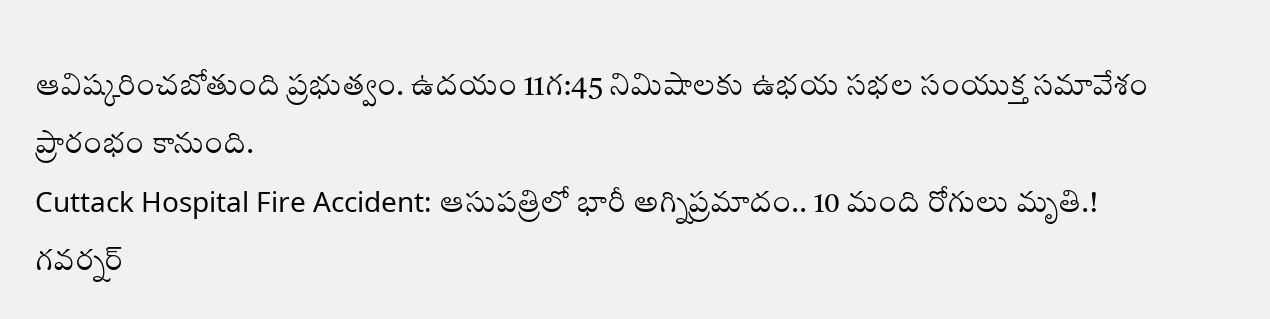ఆవిష్కరించబోతుంది ప్రభుత్వం. ఉదయం 11గ:45 నిమిషాలకు ఉభయ సభల సంయుక్త సమావేశం ప్రారంభం కానుంది.
Cuttack Hospital Fire Accident: ఆసుపత్రిలో భారీ అగ్నిప్రమాదం.. 10 మంది రోగులు మృతి.!
గవర్నర్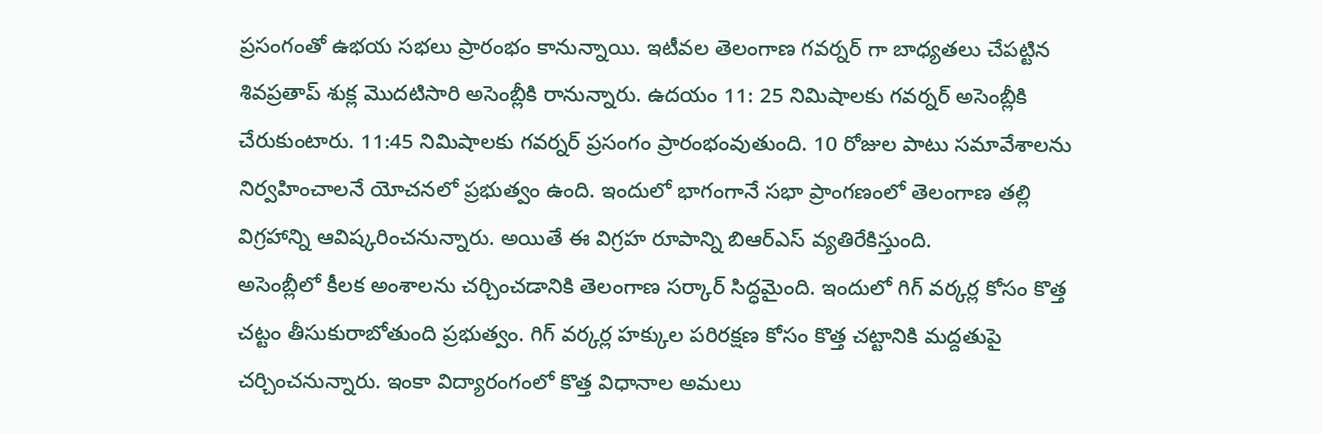ప్రసంగంతో ఉభయ సభలు ప్రారంభం కానున్నాయి. ఇటీవల తెలంగాణ గవర్నర్ గా బాధ్యతలు చేపట్టిన శివప్రతాప్ శుక్ల మొదటిసారి అసెంబ్లీకి రానున్నారు. ఉదయం 11: 25 నిమిషాలకు గవర్నర్ అసెంబ్లీకి చేరుకుంటారు. 11:45 నిమిషాలకు గవర్నర్ ప్రసంగం ప్రారంభంవుతుంది. 10 రోజుల పాటు సమావేశాలను నిర్వహించాలనే యోచనలో ప్రభుత్వం ఉంది. ఇందులో భాగంగానే సభా ప్రాంగణంలో తెలంగాణ తల్లి విగ్రహాన్ని ఆవిష్కరించనున్నారు. అయితే ఈ విగ్రహ రూపాన్ని బిఆర్ఎస్ వ్యతిరేకిస్తుంది.
అసెంబ్లీలో కీలక అంశాలను చర్చించడానికి తెలంగాణ సర్కార్ సిద్ధమైంది. ఇందులో గిగ్ వర్కర్ల కోసం కొత్త చట్టం తీసుకురాబోతుంది ప్రభుత్వం. గిగ్ వర్కర్ల హక్కుల పరిరక్షణ కోసం కొత్త చట్టానికి మద్దతుపై చర్చించనున్నారు. ఇంకా విద్యారంగంలో కొత్త విధానాల అమలు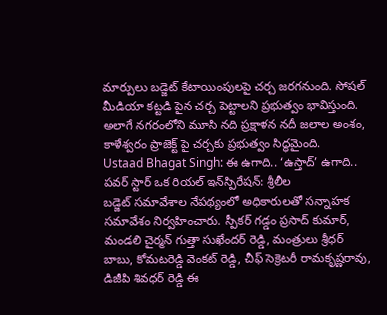మార్పులు బడ్జెట్ కేటాయింపులపై చర్చ జరగనుంది. సోషల్ మీడియా కట్టడి పైన చర్చ పెట్టాలని ప్రభుత్వం భావిస్తుంది. అలాగే నగరంలోని మూసి నది ప్రక్షాళన నదీ జలాల అంశం, కాళేశ్వరం ప్రాజెక్ట్ పై చర్చకు ప్రభుత్వం సిద్ధమైంది.
Ustaad Bhagat Singh: ఈ ఉగాది.. ‘ఉస్తాద్’ ఉగాది.. పవర్ స్టార్ ఒక రియల్ ఇన్‌స్పిరేషన్: శ్రీలీల
బడ్జెట్ సమావేశాల నేపథ్యంలో అధికారులతో సన్నాహక సమావేశం నిర్వహించారు. స్పీకర్ గడ్డం ప్రసాద్ కుమార్, మండలి చైర్మన్ గుత్తా సుఖేందర్ రెడ్డి, మంత్రులు శ్రీధర్ బాబు, కోమటరెడ్డి వెంకట్ రెడ్డి, చీఫ్ సెక్రెటరీ రామకృష్ణరావు, డిజీపి శివధర్ రెడ్డి ఈ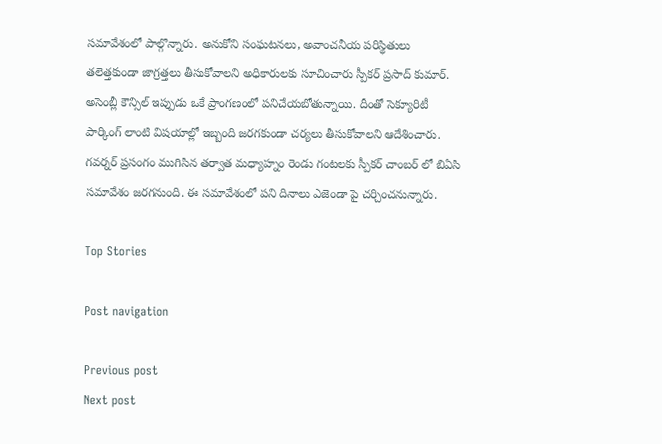సమావేశంలో పాల్గొన్నారు. అనుకోని సంఘటనలు, అవాంచనీయ పరిస్థితులు తలెత్తకుండా జాగ్రత్తలు తీసుకోవాలని అధికారులకు సూచించారు స్పీకర్ ప్రసాద్ కుమార్. అసెంబ్లీ కౌన్సిల్ ఇప్పుడు ఒకే ప్రాంగణంలో పనిచేయబోతున్నాయి. దీంతో సెక్యూరిటీ పార్కింగ్ లాంటి విషయాల్లో ఇబ్బంది జరగకుండా చర్యలు తీసుకోవాలని ఆదేశించారు. గవర్నర్ ప్రసంగం ముగిసిన తర్వాత మధ్యాహ్నం రెండు గంటలకు స్పీకర్ చాంబర్ లో బిఏసి సమావేశం జరగనుంది. ఈ సమావేశంలో పని దినాలు ఎజెండా పై చర్చించనున్నారు.

Top Stories

Post navigation

Previous post
Next post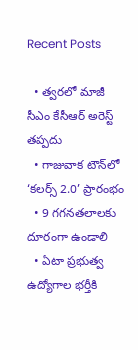Recent Posts

  • త్వ‌రలో మాజీ సీఎం కేసీఆర్ అరెస్ట్ త‌ప్ప‌దు
  • గాజువాక టౌన్‌లో ‘కలర్స్ 2.0’ ప్రారంభం
  • 9 గగన‌తలాలకు దూరంగా ఉండాలి
  • ఏటా ప్రభుత్వ ఉద్యోగాల భర్తీకి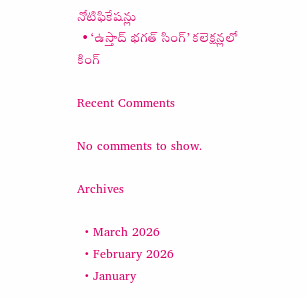నోటిఫికేషన్లు
  • ‘ఉస్తాద్ భ‌గ‌త్ సింగ్’ క‌లెక్ష‌న్లలో కింగ్

Recent Comments

No comments to show.

Archives

  • March 2026
  • February 2026
  • January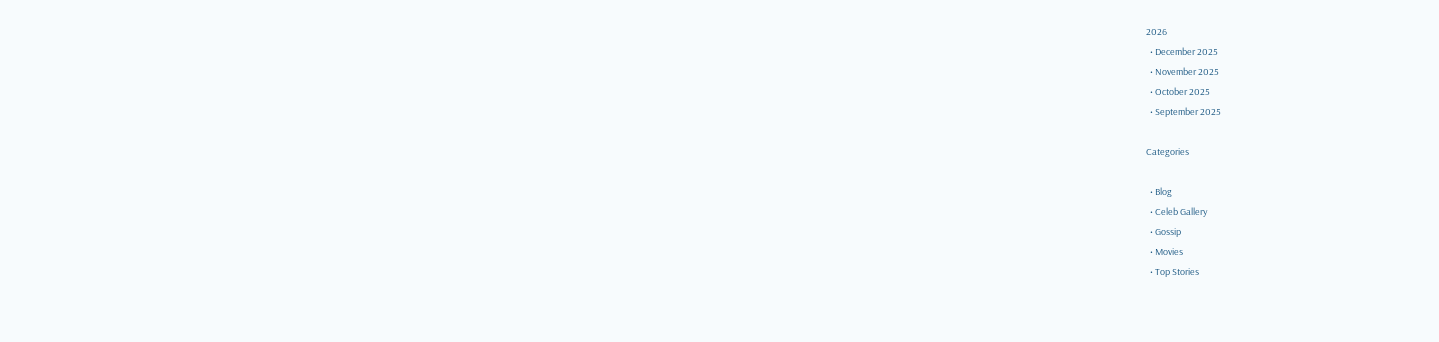2026
  • December 2025
  • November 2025
  • October 2025
  • September 2025

Categories

  • Blog
  • Celeb Gallery
  • Gossip
  • Movies
  • Top Stories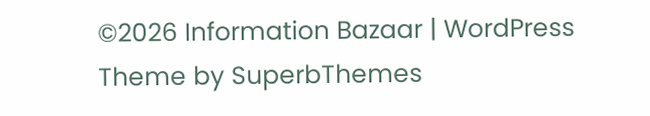©2026 Information Bazaar | WordPress Theme by SuperbThemes